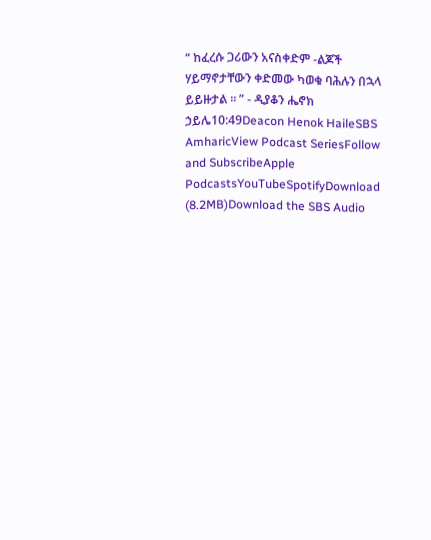“ ከፈረሱ ጋሪውን አናስቀድም -ልጆች ሃይማኖታቸውን ቀድመው ካወቁ ባሕሉን በኋላ ይይዙታል ። ” - ዲያቆን ሔኖክ ኃይሌ10:49Deacon Henok HaileSBS AmharicView Podcast SeriesFollow and SubscribeApple PodcastsYouTubeSpotifyDownload (8.2MB)Download the SBS Audio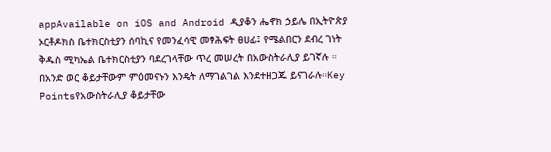appAvailable on iOS and Android ዲያቆን ሔኖክ ኃይሌ በኢትዮጵያ ኦርቶዶክስ ቤተክርስቲያን ሰባኪና የመንፈሳዊ መፃሕፍት ፀሀፊ፤ የሜልበርን ደብረ ገነት ቅዱስ ሚካኤል ቤተክርስቲያን ባደረገላቸው ጥረ መሠረት በአውስትራሊያ ይገኛሉ ። በአንድ ወር ቆይታቸውም ምዕመናኑን እንዴት ለማገልገል እንደተዘጋጁ ይናገራሉ።Key Pointsየአውስትራሊያ ቆይታቸው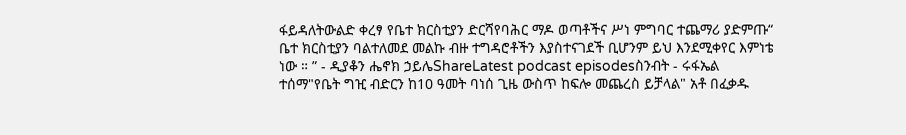ፋይዳለትውልድ ቀረፃ የቤተ ክርስቲያን ድርሻየባሕር ማዶ ወጣቶችና ሥነ ምግባር ተጨማሪ ያድምጡ“ ቤተ ክርስቲያን ባልተለመደ መልኩ ብዙ ተግዳሮቶችን እያስተናገደች ቢሆንም ይህ እንደሚቀየር እምነቴ ነው ። ” - ዲያቆን ሔኖክ ኃይሌShareLatest podcast episodesስንብት - ሩፋኤል ተሰማ"የቤት ግዢ ብድርን ከ10 ዓመት ባነሰ ጊዜ ውስጥ ከፍሎ መጨረስ ይቻላል" አቶ በፈቃዱ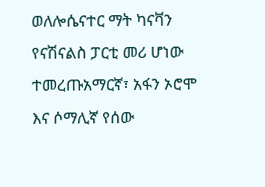ወለሎሴናተር ማት ካናቫን የናሽናልስ ፓርቲ መሪ ሆነው ተመረጡአማርኛ፣ አፋን ኦሮሞ እና ሶማሊኛ የሰው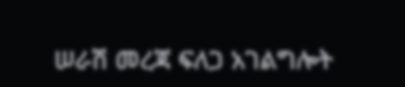ሠራሽ መረጃ ፍለጋ አገልግሎት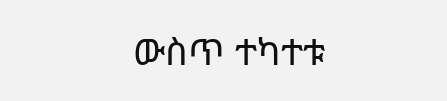ውስጥ ተካተቱ